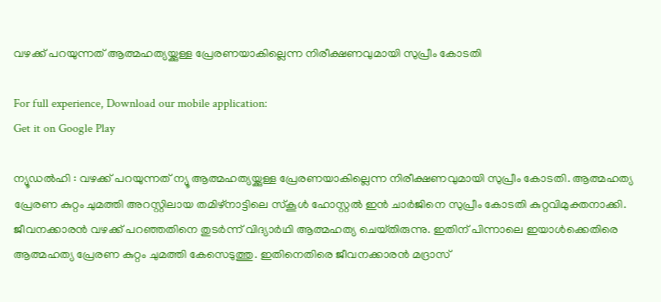വഴക്ക് പറയുന്നത് ആത്മഹത്യയ്ക്കുള്ള പ്രേരണയാകില്ലെന്ന നിരീക്ഷണവുമായി സുപ്രീം കോടതി

For full experience, Download our mobile application:
Get it on Google Play

ന്യൂഡൽഹി : വഴക്ക് പറയുന്നത് ന്യൂ ആത്മഹത്യയ്ക്കുള്ള പ്രേരണയാകില്ലെന്ന നിരീക്ഷണവുമായി സുപ്രീം കോടതി. ആത്മഹത്യ പ്രേരണ കുറ്റം ചുമത്തി അറസ്റ്റിലായ തമിഴ്‌നാട്ടിലെ സ്കൂ‌ൾ ഹോസ്റ്റൽ ഇൻ ചാർജിനെ സുപ്രീം കോടതി കുറ്റവിമുക്തനാക്കി. ജീവനക്കാരൻ വഴക്ക് പറഞ്ഞതിനെ തുടർന്ന് വിദ്യാർഥി ആത്മഹത്യ ചെയ്‌തിരുന്നു. ഇതിന് പിന്നാലെ ഇയാൾക്കെതിരെ ആത്മഹത്യ പ്രേരണ കുറ്റം ചുമത്തി കേസെടുത്തു. ഇതിനെതിരെ ജീവനക്കാരൻ മദ്രാസ്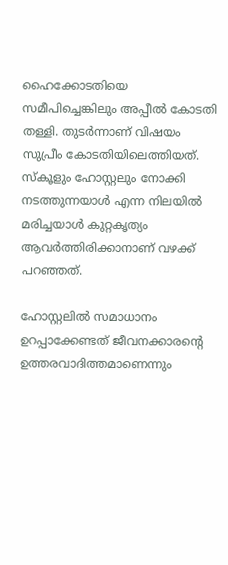ഹൈക്കോടതിയെ സമീപിച്ചെങ്കിലും അപ്പീൽ കോടതി തള്ളി. തുടർന്നാണ് വിഷയം സുപ്രീം കോടതിയിലെത്തിയത്. സ്കൂളും ഹോസ്റ്റലും നോക്കി നടത്തുന്നയാൾ എന്ന നിലയിൽ മരിച്ചയാൾ കുറ്റകൃത്യം ആവർത്തിരിക്കാനാണ് വഴക്ക് പറഞ്ഞത്.

ഹോസ്റ്റലിൽ സമാധാനം ഉറപ്പാക്കേണ്ടത് ജീവനക്കാരന്റെ ഉത്തരവാദിത്തമാണെന്നും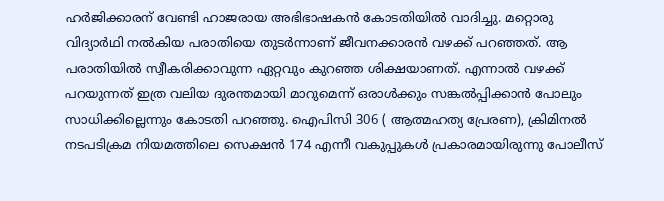ഹർജിക്കാരന് വേണ്ടി ഹാജരായ അഭിഭാഷകൻ കോടതിയിൽ വാദിച്ചു. മറ്റൊരു വിദ്യാർഥി നൽകിയ പരാതിയെ തുടർന്നാണ് ജീവനക്കാരൻ വഴക്ക് പറഞ്ഞത്. ആ പരാതിയിൽ സ്വീകരിക്കാവുന്ന ഏറ്റവും കുറഞ്ഞ ശിക്ഷയാണത്. എന്നാൽ വഴക്ക് പറയുന്നത് ഇത്ര വലിയ ദുരന്തമായി മാറുമെന്ന് ഒരാൾക്കും സങ്കൽപ്പിക്കാൻ പോലും സാധിക്കില്ലെന്നും കോടതി പറഞ്ഞു. ഐപിസി 306 ( ആത്മഹത്യ പ്രേരണ), ക്രിമിനൽ നടപടിക്രമ നിയമത്തിലെ സെക്ഷൻ 174 എന്നീ വകുപ്പുകൾ പ്രകാരമായിരുന്നു പോലീസ്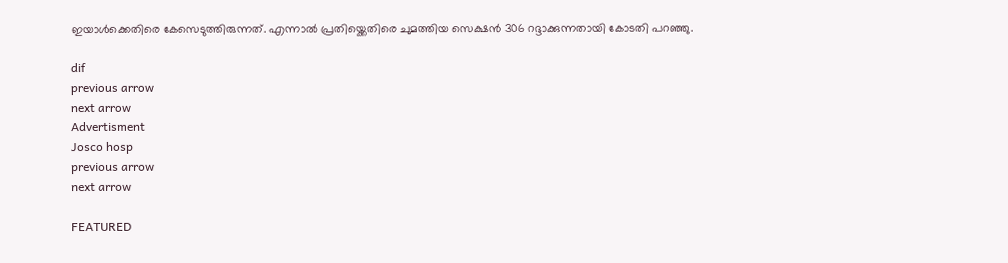ഇയാൾക്കെതിരെ കേസെടുത്തിരുന്നത്. എന്നാൽ പ്രതിയ്ക്കെതിരെ ചുമത്തിയ സെക്ഷൻ 306 റദ്ദാക്കുന്നതായി കോടതി പറഞ്ഞു.

dif
previous arrow
next arrow
Advertisment
Josco hosp
previous arrow
next arrow

FEATURED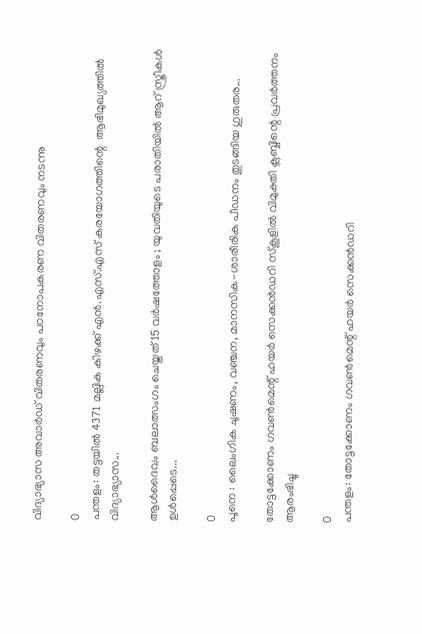വിദ്യാഭ്യാസ അവാർഡ് വിതരണവും പഠനോപകരണ വിതരണവും നടന്നു

0
പന്തളം: തട്ടയിൽ 4371 മല്ലിക കിഴക്ക് എൻ.എസ്.എസ് കരയോഗത്തിന്റെ  ആഭിമുഖ്യത്തിൽ വിദ്യാഭ്യാസ...

ആൾദൈവം ബലാത്സംഗം ചെയ്തത് 15 വർഷത്തോളം ; യുവതിയുടെ പരാതിയിൽ ആറ് സ്ത്രീകൾ ഉൾപ്പെടെ...

0
പൂനെ : ലൈംഗിക ചൂഷണം, വഞ്ചന, മാനസിക-ശാരീരിക പീഡനം തുടങ്ങിയ ഗുരുതര...

തോട്ടക്കോണം ഗവണ്‍മെന്റ് ഹയർ സെക്കൻഡറി സ്കൂളില്‍ വിമുക്തി ക്ലബ്ബിന്റെ പ്രവർത്തനം ആരംഭിച്ചു

0
പന്തളം: തോട്ടക്കോണം ഗവണ്‍മെന്റ് ഹയർ സെക്കൻഡറി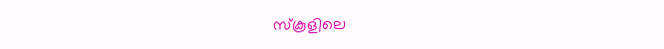സ്കൂളിലെ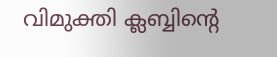വിമുക്തി ക്ലബ്ബിന്റെ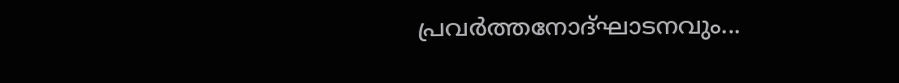പ്രവർത്തനോദ്ഘാടനവും...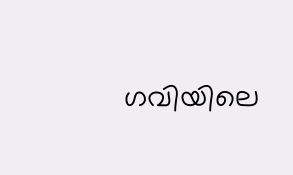ഗവിയിലെ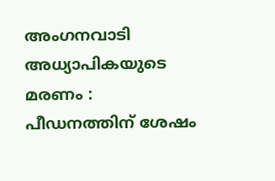അംഗനവാടി അധ്യാപികയുടെ മരണം : പീഡനത്തിന് ശേഷം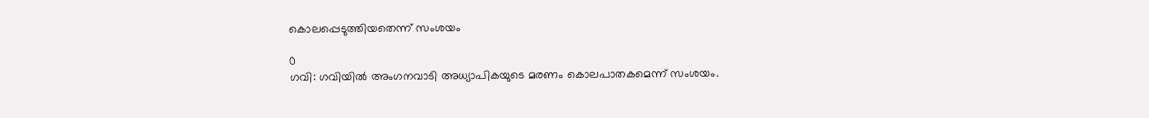കൊലപ്പെടുത്തിയതെന്ന് സംശയം

0
ഗവി: ഗവിയില്‍ അംഗനവാടി അധ്യാപികയുടെ മരണം കൊലപാതകമെന്ന് സംശയം.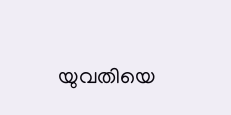യുവതിയെ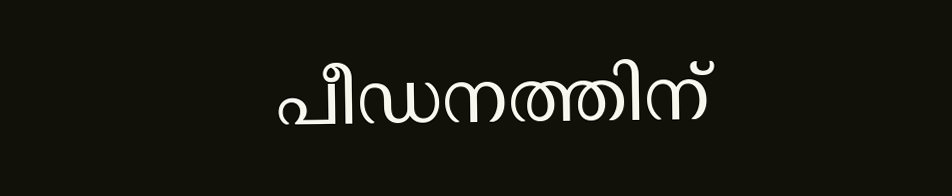പീഡനത്തിന്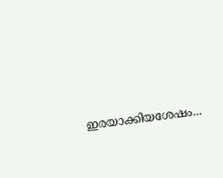ഇരയാക്കിയശേഷം...